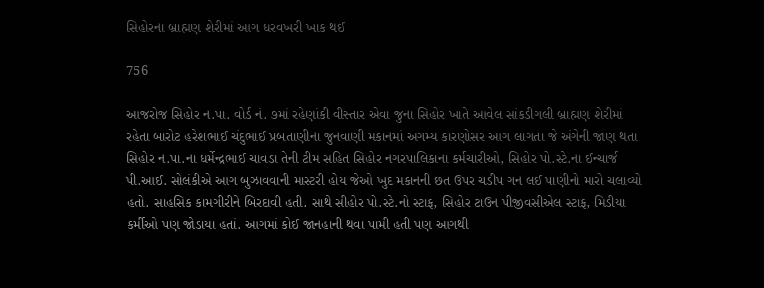સિહોરના બ્રાહ્મણ શેરીમાં આગ ધરવખરી ખાક થઈ

756

આજરોજ સિહોર ન.પા. વોર્ડ નં. ૭માં રહેણાંકી વીસ્તાર એવા જુના સિહોર ખાતે આવેલ સાંકડીગલી બ્રાહ્મણ શેરીમાં રહેતા બારોટ હરેશભાઈ ચંદુભાઈ પ્રબતાણીના જુનવાણી મકાનમાં અગમ્ય કારણોસર આગ લાગતા જે અંગેની જાણ થતા સિહોર ન.પા.ના ધર્મેન્દ્રભાઈ ચાવડા તેની ટીમ સહિત સિહોર નગરપાલિકાના કર્મચારીઓ, સિહોર પો.સ્ટે.ના ઈન્ચાર્જ પી.આઈ. સોલંકીએ આગ બુઝાવવાની માસ્ટરી હોય જેઓ ખુદ મકાનની છત ઉપર ચડીપ ગન લઈ પાણીનો મારો ચલાવ્યો હતો. સાહસિક કામગીરીને બિરદાવી હતી. સાથે સીહોર પો.સ્ટે.નો સ્ટાફ, સિહોર ટાઉન પીજીવસીએલ સ્ટાફ, મિડીયા કર્મીઓ પણ જોડાયા હતાં. આગમાં કોઈ જાનહાની થવા પામી હતી પણ આગથી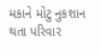મકાને મોટુ નુકશાન થતા પરિવાર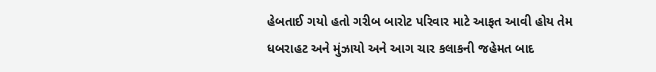હેબતાઈ ગયો હતો ગરીબ બારોટ પરિવાર માટે આફત આવી હોય તેમ ધબરાહટ અને મુંઝાયો અને આગ ચાર કલાકની જહેમત બાદ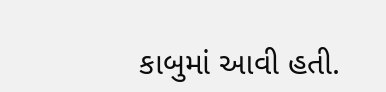કાબુમાં આવી હતી.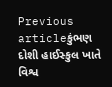Previous articleકુંભણ દોશી હાઈસ્કુલ ખાતે વિશ્વ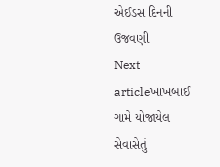એઈડસ દિનની ઉજવણી
Next articleખાખબાઈ ગામે યોજાયેલ સેવાસેતું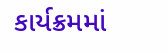કાર્યક્રમમાં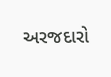અરજદારો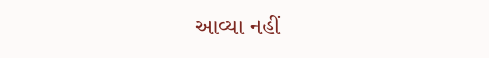આવ્યા નહીં